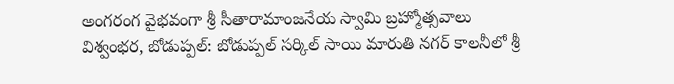అంగరంగ వైభవంగా శ్రీ సీతారామాంజనేయ స్వామి బ్రహ్మోత్సవాలు
విశ్వంభర, బోడుప్పల్: బోడుప్పల్ సర్కిల్ సాయి మారుతి నగర్ కాలనీలో శ్రీ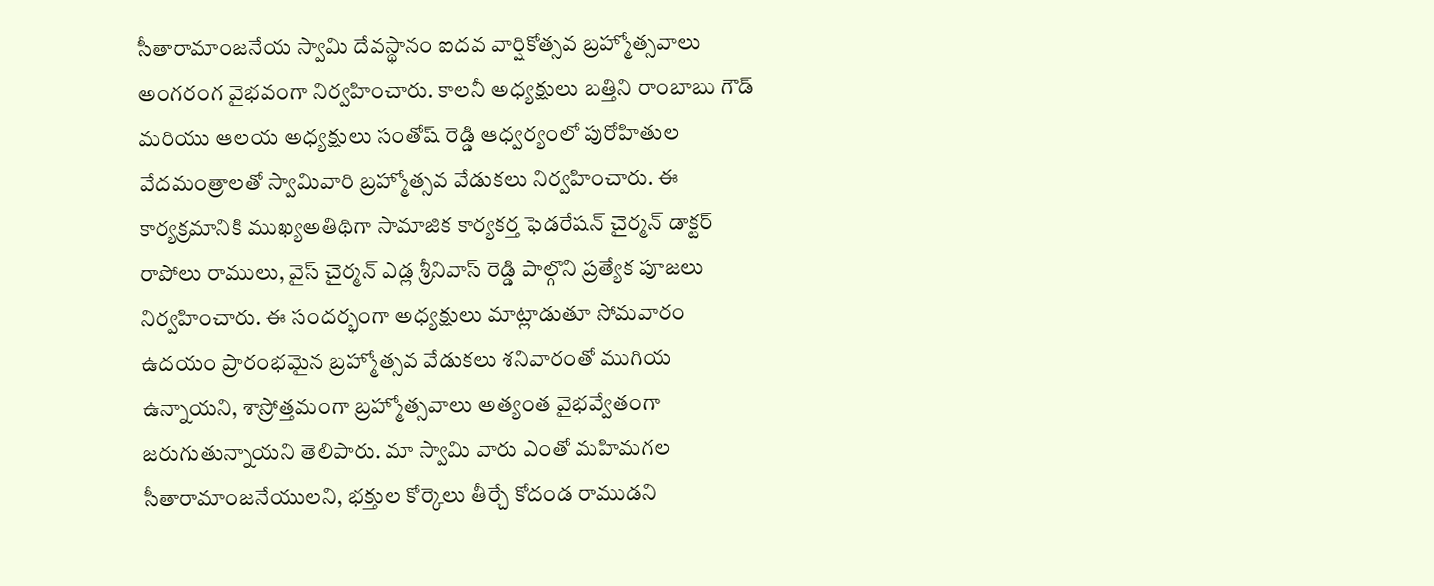సీతారామాంజనేయ స్వామి దేవస్థానం ఐదవ వార్షికోత్సవ బ్రహ్మోత్సవాలు అంగరంగ వైభవంగా నిర్వహించారు. కాలనీ అధ్యక్షులు బత్తిని రాంబాబు గౌడ్ మరియు ఆలయ అధ్యక్షులు సంతోష్ రెడ్డి ఆధ్వర్యంలో పురోహితుల వేదమంత్రాలతో స్వామివారి బ్రహ్మోత్సవ వేడుకలు నిర్వహించారు. ఈ కార్యక్రమానికి ముఖ్యఅతిథిగా సామాజిక కార్యకర్త ఫెడరేషన్ చైర్మన్ డాక్టర్ రాపోలు రాములు, వైస్ చైర్మన్ ఎడ్ల శ్రీనివాస్ రెడ్డి పాల్గొని ప్రత్యేక పూజలు నిర్వహించారు. ఈ సందర్భంగా అధ్యక్షులు మాట్లాడుతూ సోమవారం ఉదయం ప్రారంభమైన బ్రహ్మోత్సవ వేడుకలు శనివారంతో ముగియ ఉన్నాయని, శాస్రోత్తమంగా బ్రహ్మోత్సవాలు అత్యంత వైభవ్వేతంగా జరుగుతున్నాయని తెలిపారు. మా స్వామి వారు ఎంతో మహిమగల సీతారామాంజనేయులని, భక్తుల కోర్కెలు తీర్చే కోదండ రాముడని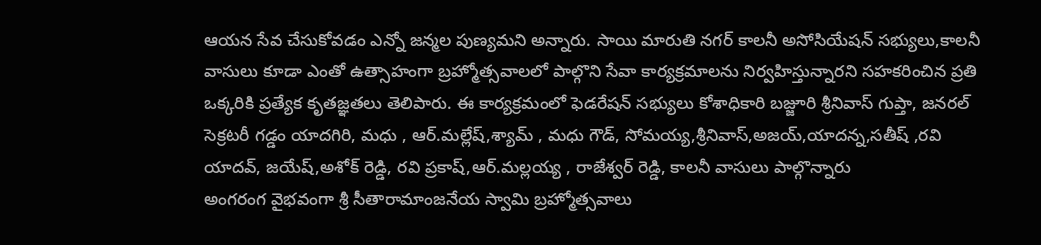ఆయన సేవ చేసుకోవడం ఎన్నో జన్మల పుణ్యమని అన్నారు. సాయి మారుతి నగర్ కాలనీ అసోసియేషన్ సభ్యులు,కాలనీ వాసులు కూడా ఎంతో ఉత్సాహంగా బ్రహ్మోత్సవాలలో పాల్గొని సేవా కార్యక్రమాలను నిర్వహిస్తున్నారని సహకరించిన ప్రతి ఒక్కరికి ప్రత్యేక కృతజ్ఞతలు తెలిపారు. ఈ కార్యక్రమంలో ఫెడరేషన్ సభ్యులు కోశాధికారి బజ్జూరి శ్రీనివాస్ గుప్తా, జనరల్ సెక్రటరీ గడ్డం యాదగిరి, మధు , ఆర్.మల్లేష్,శ్యామ్ , మధు గౌడ్, సోమయ్య,శ్రీనివాస్,అజయ్,యాదన్న,సతీష్ ,రవి యాదవ్, జయేష్,అశోక్ రెడ్డి, రవి ప్రకాష్,ఆర్.మల్లయ్య , రాజేశ్వర్ రెడ్డి, కాలనీ వాసులు పాల్గొన్నారు
అంగరంగ వైభవంగా శ్రీ సీతారామాంజనేయ స్వామి బ్రహ్మోత్సవాలు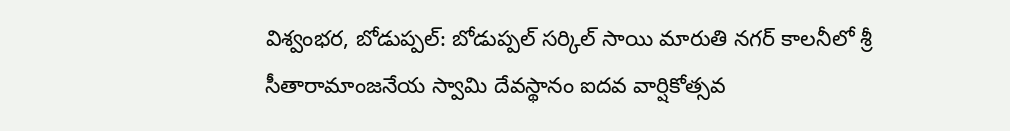విశ్వంభర, బోడుప్పల్: బోడుప్పల్ సర్కిల్ సాయి మారుతి నగర్ కాలనీలో శ్రీ సీతారామాంజనేయ స్వామి దేవస్థానం ఐదవ వార్షికోత్సవ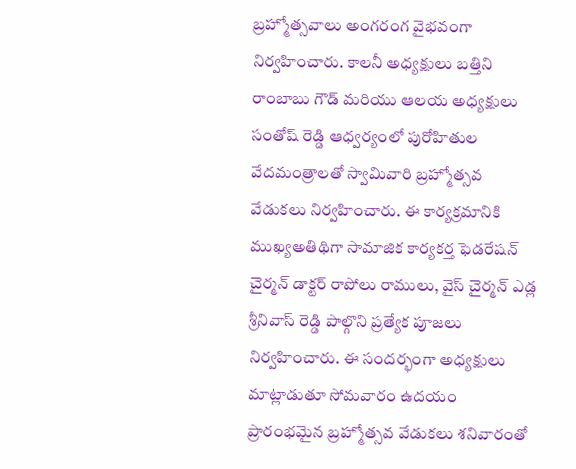బ్రహ్మోత్సవాలు అంగరంగ వైభవంగా నిర్వహించారు. కాలనీ అధ్యక్షులు బత్తిని రాంబాబు గౌడ్ మరియు ఆలయ అధ్యక్షులు సంతోష్ రెడ్డి ఆధ్వర్యంలో పురోహితుల వేదమంత్రాలతో స్వామివారి బ్రహ్మోత్సవ వేడుకలు నిర్వహించారు. ఈ కార్యక్రమానికి ముఖ్యఅతిథిగా సామాజిక కార్యకర్త ఫెడరేషన్ చైర్మన్ డాక్టర్ రాపోలు రాములు, వైస్ చైర్మన్ ఎడ్ల శ్రీనివాస్ రెడ్డి పాల్గొని ప్రత్యేక పూజలు నిర్వహించారు. ఈ సందర్భంగా అధ్యక్షులు మాట్లాడుతూ సోమవారం ఉదయం ప్రారంభమైన బ్రహ్మోత్సవ వేడుకలు శనివారంతో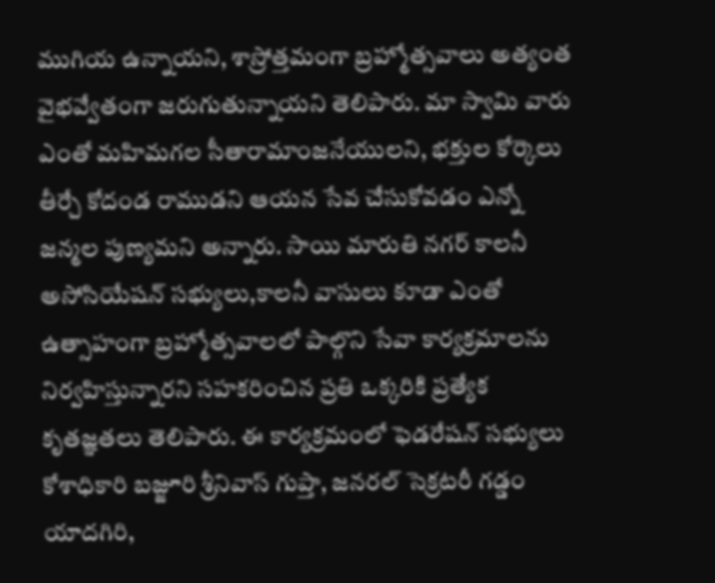ముగియ ఉన్నాయని, శాస్రోత్తమంగా బ్రహ్మోత్సవాలు అత్యంత వైభవ్వేతంగా జరుగుతున్నాయని తెలిపారు. మా స్వామి వారు ఎంతో మహిమగల సీతారామాంజనేయులని, భక్తుల కోర్కెలు తీర్చే కోదండ రాముడని ఆయన సేవ చేసుకోవడం ఎన్నో జన్మల పుణ్యమని అన్నారు. సాయి మారుతి నగర్ కాలనీ అసోసియేషన్ సభ్యులు,కాలనీ వాసులు కూడా ఎంతో ఉత్సాహంగా బ్రహ్మోత్సవాలలో పాల్గొని సేవా కార్యక్రమాలను నిర్వహిస్తున్నారని సహకరించిన ప్రతి ఒక్కరికి ప్రత్యేక కృతజ్ఞతలు తెలిపారు. ఈ కార్యక్రమంలో ఫెడరేషన్ సభ్యులు కోశాధికారి బజ్జూరి శ్రీనివాస్ గుప్తా, జనరల్ సెక్రటరీ గడ్డం యాదగిరి,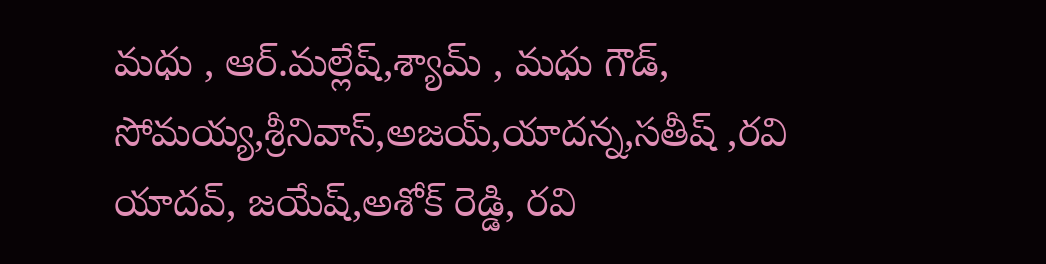మధు , ఆర్.మల్లేష్,శ్యామ్ , మధు గౌడ్, సోమయ్య,శ్రీనివాస్,అజయ్,యాదన్న,సతీష్ ,రవి యాదవ్, జయేష్,అశోక్ రెడ్డి, రవి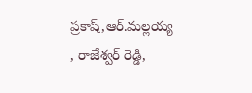ప్రకాష్,ఆర్.మల్లయ్య , రాజేశ్వర్ రెడ్డి,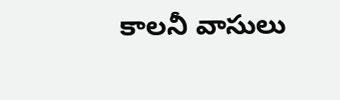కాలనీ వాసులు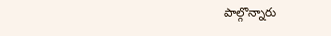పాల్గొన్నారు